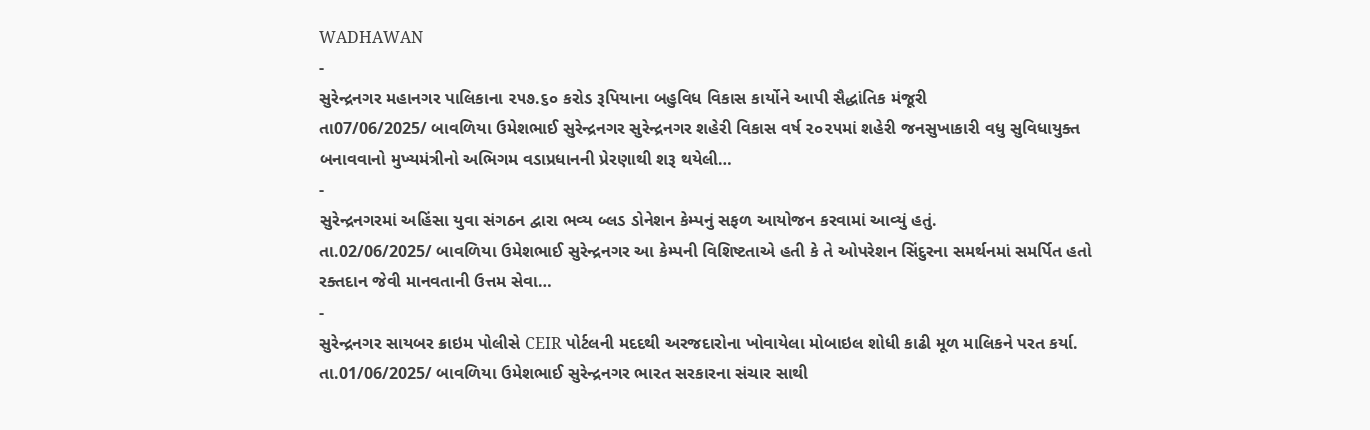WADHAWAN
-
સુરેન્દ્રનગર મહાનગર પાલિકાના ૨૫૭.૬૦ કરોડ રૂપિયાના બહુવિધ વિકાસ કાર્યોને આપી સૈદ્ધાંતિક મંજૂરી
તા07/06/2025/ બાવળિયા ઉમેશભાઈ સુરેન્દ્રનગર સુરેન્દ્રનગર શહેરી વિકાસ વર્ષ ૨૦૨૫માં શહેરી જનસુખાકારી વધુ સુવિધાયુક્ત બનાવવાનો મુખ્યમંત્રીનો અભિગમ વડાપ્રધાનની પ્રેરણાથી શરૂ થયેલી…
-
સુરેન્દ્રનગરમાં અહિંસા યુવા સંગઠન દ્વારા ભવ્ય બ્લડ ડોનેશન કેમ્પનું સફળ આયોજન કરવામાં આવ્યું હતું.
તા.02/06/2025/ બાવળિયા ઉમેશભાઈ સુરેન્દ્રનગર આ કેમ્પની વિશિષ્ટતાએ હતી કે તે ઓપરેશન સિંદુરના સમર્થનમાં સમર્પિત હતો રક્તદાન જેવી માનવતાની ઉત્તમ સેવા…
-
સુરેન્દ્રનગર સાયબર ક્રાઇમ પોલીસે CEIR પોર્ટલની મદદથી અરજદારોના ખોવાયેલા મોબાઇલ શોધી કાઢી મૂળ માલિકને પરત કર્યા.
તા.01/06/2025/ બાવળિયા ઉમેશભાઈ સુરેન્દ્રનગર ભારત સરકારના સંચાર સાથી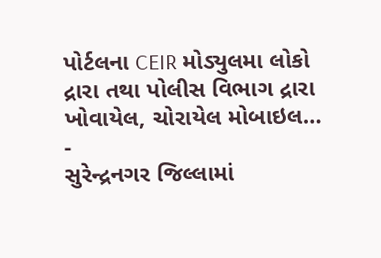પોર્ટલના CEIR મોડ્યુલમા લોકો દ્રારા તથા પોલીસ વિભાગ દ્રારા ખોવાયેલ, ચોરાયેલ મોબાઇલ…
-
સુરેન્દ્રનગર જિલ્લામાં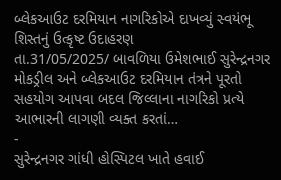બ્લેકઆઉટ દરમિયાન નાગરિકોએ દાખવ્યું સ્વયંભૂ શિસ્તનું ઉત્કૃષ્ટ ઉદાહરણ
તા.31/05/2025/ બાવળિયા ઉમેશભાઈ સુરેન્દ્રનગર મોકડ્રીલ અને બ્લેકઆઉટ દરમિયાન તંત્રને પૂરતો સહયોગ આપવા બદલ જિલ્લાના નાગરિકો પ્રત્યે આભારની લાગણી વ્યક્ત કરતાં…
-
સુરેન્દ્રનગર ગાંધી હોસ્પિટલ ખાતે હવાઈ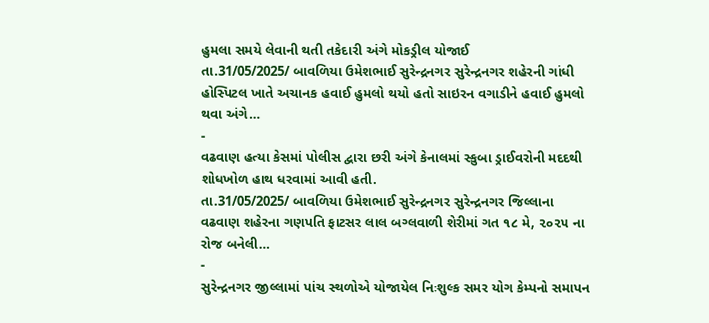હુમલા સમયે લેવાની થતી તકેદારી અંગે મોકડ્રીલ યોજાઈ
તા.31/05/2025/ બાવળિયા ઉમેશભાઈ સુરેન્દ્રનગર સુરેન્દ્રનગર શહેરની ગાંધી હોસ્પિટલ ખાતે અચાનક હવાઈ હુમલો થયો હતો સાઇરન વગાડીને હવાઈ હુમલો થવા અંગે…
-
વઢવાણ હત્યા કેસમાં પોલીસ દ્વારા છરી અંગે કેનાલમાં સ્કુબા ડ્રાઈવરોની મદદથી શોધખોળ હાથ ધરવામાં આવી હતી.
તા.31/05/2025/ બાવળિયા ઉમેશભાઈ સુરેન્દ્રનગર સુરેન્દ્રનગર જિલ્લાના વઢવાણ શહેરના ગણપતિ ફાટસર લાલ બગ્લવાળી શેરીમાં ગત ૧૮ મે, ૨૦૨૫ ના રોજ બનેલી…
-
સુરેન્દ્રનગર જીલ્લામાં પાંચ સ્થળોએ યોજાયેલ નિઃશુલ્ક સમર યોગ કેમ્પનો સમાપન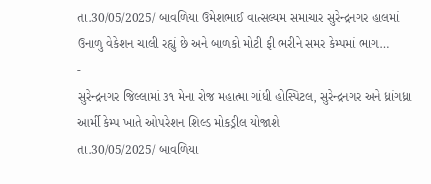તા.30/05/2025/ બાવળિયા ઉમેશભાઈ વાત્સલ્યમ સમાચાર સુરેન્દ્રનગર હાલમાં ઉનાળુ વેકેશન ચાલી રહ્યું છે અને બાળકો મોટી ફી ભરીને સમર કેમ્પમાં ભાગ…
-
સુરેન્દ્રનગર જિલ્લામાં ૩૧ મેના રોજ મહાત્મા ગાંધી હોસ્પિટલ, સુરેન્દ્રનગર અને ધ્રાંગધ્રા આર્મી કેમ્પ ખાતે ઓપરેશન શિલ્ડ મોકડ્રીલ યોજાશે
તા.30/05/2025/ બાવળિયા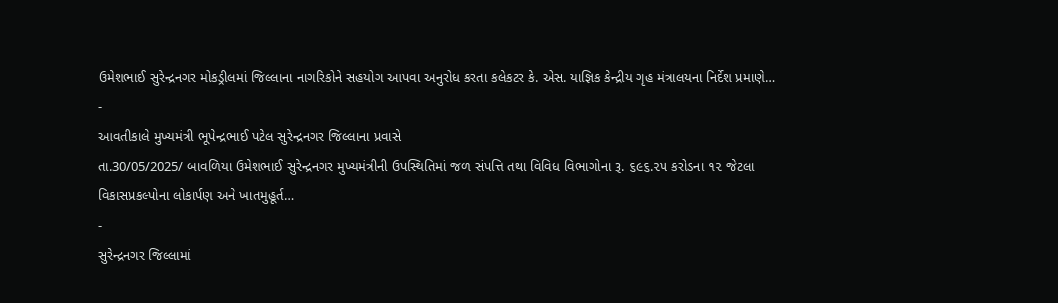ઉમેશભાઈ સુરેન્દ્રનગર મોકડ્રીલમાં જિલ્લાના નાગરિકોને સહયોગ આપવા અનુરોધ કરતા કલેકટર કે. એસ. યાજ્ઞિક કેન્દ્રીય ગૃહ મંત્રાલયના નિર્દેશ પ્રમાણે…
-
આવતીકાલે મુખ્યમંત્રી ભૂપેન્દ્રભાઈ પટેલ સુરેન્દ્રનગર જિલ્લાના પ્રવાસે
તા.30/05/2025/ બાવળિયા ઉમેશભાઈ સુરેન્દ્રનગર મુખ્યમંત્રીની ઉપસ્થિતિમાં જળ સંપત્તિ તથા વિવિધ વિભાગોના રૂ. ૬૯૬.૨૫ કરોડના ૧૨ જેટલા વિકાસપ્રકલ્પોના લોકાર્પણ અને ખાતમુહૂર્ત…
-
સુરેન્દ્રનગર જિલ્લામાં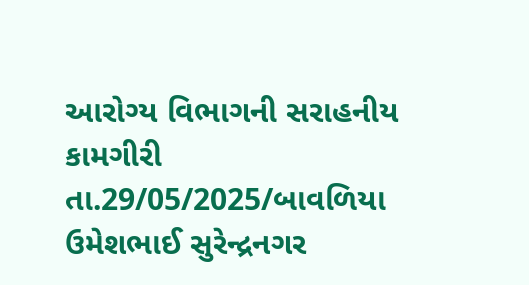આરોગ્ય વિભાગની સરાહનીય કામગીરી
તા.29/05/2025/બાવળિયા ઉમેશભાઈ સુરેન્દ્રનગર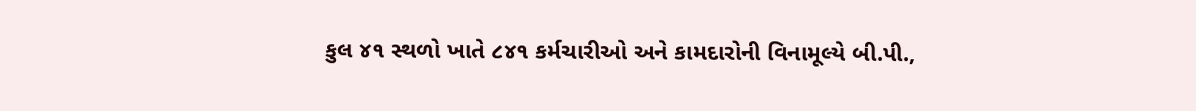કુલ ૪૧ સ્થળો ખાતે ૮૪૧ કર્મચારીઓ અને કામદારોની વિનામૂલ્યે બી.પી.,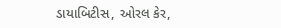ડાયાબિટીસ, ઓરલ કેર,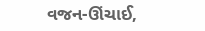વજન-ઊંચાઈ,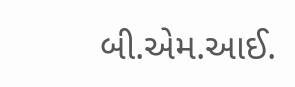બી.એમ.આઈ.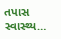તપાસ સ્વાસ્થ્ય…